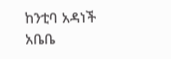ከንቲባ አዳነች አቤቤ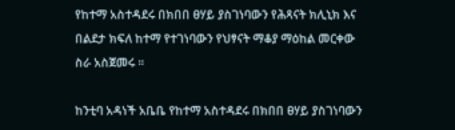የከተማ አስተዳደሩ በክበበ ፀሃይ ያስገነባውን የሕጻናት ክሊኒክ እና በልደታ ክፍለ ከተማ የተገነባውን የህፃናት ማቆያ ማዕከል መርቀው ስራ አስጀመሩ ።

ከንቲባ አዳነች አቤቤ የከተማ አስተዳደሩ በክበበ ፀሃይ ያስገነባውን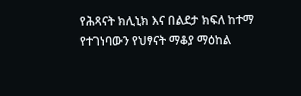የሕጻናት ክሊኒክ እና በልደታ ክፍለ ከተማ የተገነባውን የህፃናት ማቆያ ማዕከል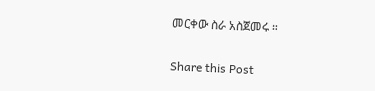መርቀው ስራ አስጀመሩ ።

Share this Post